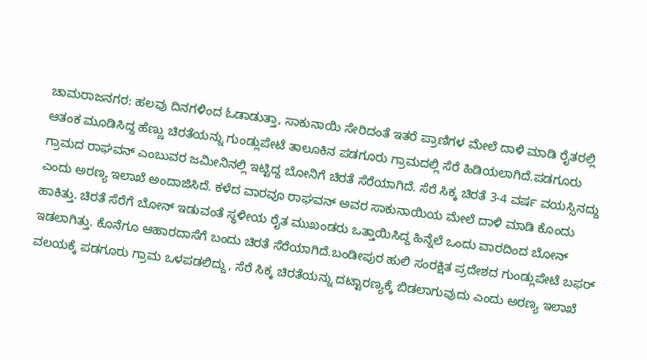ಚಾಮರಾಜನಗರ: ಹಲವು ದಿನಗಳಿಂದ ಓಡಾಡುತ್ತಾ, ಸಾಕುನಾಯಿ ಸೇರಿದಂತೆ ಇತರೆ ಪ್ರಾಣಿಗಳ ಮೇಲೆ ದಾಳಿ ಮಾಡಿ ರೈತರಲ್ಲಿ ಆತಂಕ ಮೂಡಿಸಿದ್ದ ಹೆಣ್ಣು ಚಿರತೆಯನ್ನು ಗುಂಡ್ಲುಪೇಟೆ ತಾಲೂಕಿನ ಪಡಗೂರು ಗ್ರಾಮದಲ್ಲಿ ಸೆರೆ ಹಿಡಿಯಲಾಗಿದೆ.ಪಡಗೂರು ಗ್ರಾಮದ ರಾಘವನ್ ಎಂಬುವರ ಜಮೀನಿನಲ್ಲಿ ಇಟ್ಟಿದ್ದ ಬೋನಿಗೆ ಚಿರತೆ ಸೆರೆಯಾಗಿದೆ. ಸೆರೆ ಸಿಕ್ಕ ಚಿರತೆ 3-4 ವರ್ಷ ವಯಸ್ಸಿನದ್ದು ಎಂದು ಅರಣ್ಯ ಇಲಾಖೆ ಅಂದಾಜಿಸಿದೆ. ಕಳೆದ ವಾರವೂ ರಾಘವನ್ ಅವರ ಸಾಕುನಾಯಿಯ ಮೇಲೆ ದಾಳಿ ಮಾಡಿ ಕೊಂದು ಹಾಕಿತ್ತು. ಚಿರತೆ ಸೆರೆಗೆ ಬೋನ್ ಇಡುವಂತೆ ಸ್ಥಳೀಯ ರೈತ ಮುಖಂಡರು ಒತ್ತಾಯಿಸಿದ್ದ ಹಿನ್ನೆಲೆ ಒಂದು ವಾರದಿಂದ ಬೋನ್ ಇಡಲಾಗಿತ್ತು. ಕೊನೆಗೂ ಆಹಾರದಾಸೆಗೆ ಬಂದು ಚಿರತೆ ಸೆರೆಯಾಗಿದೆ.ಬಂಡೀಪುರ ಹುಲಿ ಸಂರಕ್ಷಿತ ಪ್ರದೇಶದ ಗುಂಡ್ಲುಪೇಟೆ ಬಫರ್ ವಲಯಕ್ಕೆ ಪಡಗೂರು ಗ್ರಾಮ ಒಳಪಡಲಿದ್ದು, ಸೆರೆ ಸಿಕ್ಕ ಚಿರತೆಯನ್ನು ದಟ್ಟಾರಣ್ಯಕ್ಕೆ ಬಿಡಲಾಗುವುದು ಎಂದು ಅರಣ್ಯ ಇಲಾಖೆ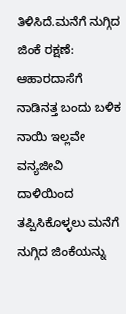ತಿಳಿಸಿದೆ.ಮನೆಗೆ ನುಗ್ಗಿದ ಜಿಂಕೆ ರಕ್ಷಣೆ: ಆಹಾರದಾಸೆಗೆ ನಾಡಿನತ್ತ ಬಂದು ಬಳಿಕ ನಾಯಿ ಇಲ್ಲವೇ ವನ್ಯಜೀವಿ ದಾಳಿಯಿಂದ ತಪ್ಪಿಸಿಕೊಳ್ಳಲು ಮನೆಗೆ ನುಗ್ಗಿದ ಜಿಂಕೆಯನ್ನು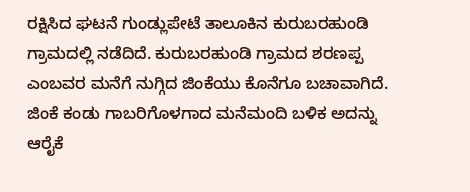ರಕ್ಷಿಸಿದ ಘಟನೆ ಗುಂಡ್ಲುಪೇಟೆ ತಾಲೂಕಿನ ಕುರುಬರಹುಂಡಿ ಗ್ರಾಮದಲ್ಲಿ ನಡೆದಿದೆ. ಕುರುಬರಹುಂಡಿ ಗ್ರಾಮದ ಶರಣಪ್ಪ ಎಂಬವರ ಮನೆಗೆ ನುಗ್ಗಿದ ಜಿಂಕೆಯು ಕೊನೆಗೂ ಬಚಾವಾಗಿದೆ. ಜಿಂಕೆ ಕಂಡು ಗಾಬರಿಗೊಳಗಾದ ಮನೆಮಂದಿ ಬಳಿಕ ಅದನ್ನು ಆರೈಕೆ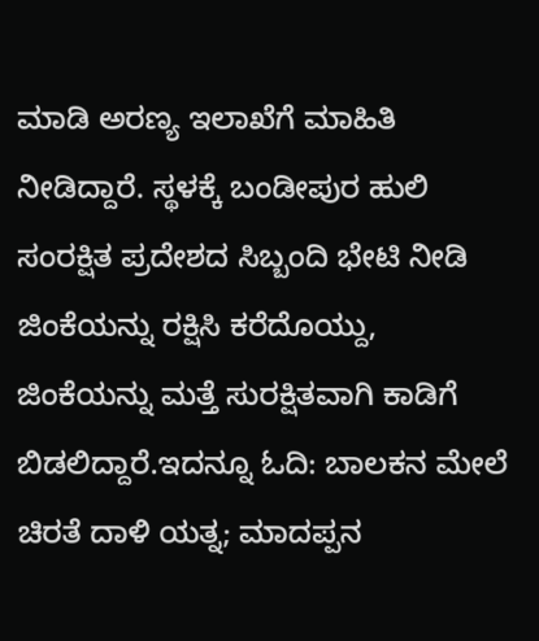ಮಾಡಿ ಅರಣ್ಯ ಇಲಾಖೆಗೆ ಮಾಹಿತಿ ನೀಡಿದ್ದಾರೆ. ಸ್ಥಳಕ್ಕೆ ಬಂಡೀಪುರ ಹುಲಿ ಸಂರಕ್ಷಿತ ಪ್ರದೇಶದ ಸಿಬ್ಬಂದಿ ಭೇಟಿ ನೀಡಿ ಜಿಂಕೆಯನ್ನು ರಕ್ಷಿಸಿ ಕರೆದೊಯ್ದು, ಜಿಂಕೆಯನ್ನು ಮತ್ತೆ ಸುರಕ್ಷಿತವಾಗಿ ಕಾಡಿಗೆ ಬಿಡಲಿದ್ದಾರೆ.ಇದನ್ನೂ ಓದಿ: ಬಾಲಕನ ಮೇಲೆ ಚಿರತೆ ದಾಳಿ ಯತ್ನ; ಮಾದಪ್ಪನ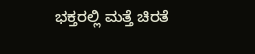ಭಕ್ತರಲ್ಲಿ ಮತ್ತೆ ಚಿರತೆ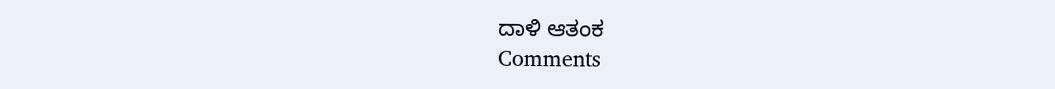ದಾಳಿ ಆತಂಕ
Comments